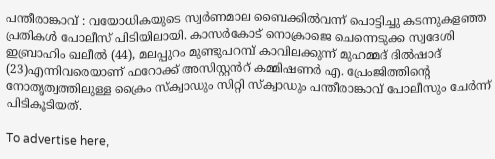പന്തീരാങ്കാവ് : വയോധികയുടെ സ്വർണമാല ബൈക്കിൽവന്ന് പൊട്ടിച്ചു കടന്നുകളഞ്ഞ പ്രതികൾ പോലീസ് പിടിയിലായി. കാസർകോട് നൊക്രാജെ ചെന്നെടുക്ക സ്വദേശി ഇബ്രാഹിം ഖലീൽ (44), മലപ്പുറം മുണ്ടുപറമ്പ് കാവിലക്കുന്ന് മുഹമ്മദ് ദിൽഷാദ് (23)എന്നിവരെയാണ് ഫറോക്ക് അസിസ്റ്റൻറ് കമ്മിഷണർ എ. പ്രേംജിത്തിന്റെ നോതൃത്വത്തിലുള്ള ക്രൈം സ്ക്വാഡും സിറ്റി സ്ക്വാഡും പന്തീരാങ്കാവ് പോലീസും ചേർന്ന് പിടികൂടിയത്.

To advertise here,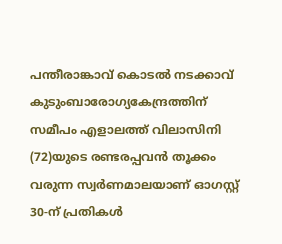പന്തീരാങ്കാവ് കൊടൽ നടക്കാവ് കുടുംബാരോഗ്യകേന്ദ്രത്തിന് സമീപം എളാലത്ത് വിലാസിനി (72)യുടെ രണ്ടരപ്പവൻ തൂക്കം വരുന്ന സ്വർണമാലയാണ് ഓഗസ്റ്റ് 30-ന് പ്രതികൾ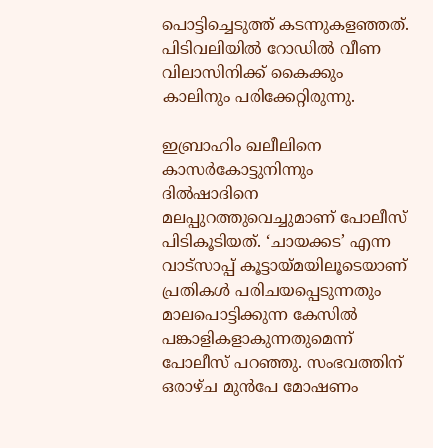പൊട്ടിച്ചെടുത്ത് കടന്നുകളഞ്ഞത്. പിടിവലിയിൽ റോഡിൽ വീണ വിലാസിനിക്ക് കൈക്കും കാലിനും പരിക്കേറ്റിരുന്നു.

ഇബ്രാഹിം ഖലീലിനെ കാസർകോട്ടുനിന്നും ദിൽഷാദിനെ മലപ്പുറത്തുവെച്ചുമാണ് പോലീസ് പിടികൂടിയത്. ‘ചായക്കട’ എന്ന വാട്സാപ്പ് കൂട്ടായ്മയിലൂടെയാണ് പ്രതികൾ പരിചയപ്പെടുന്നതും മാലപൊട്ടിക്കുന്ന കേസിൽ പങ്കാളികളാകുന്നതുമെന്ന് പോലീസ് പറഞ്ഞു. സംഭവത്തിന് ഒരാഴ്ച മുൻപേ മോഷണം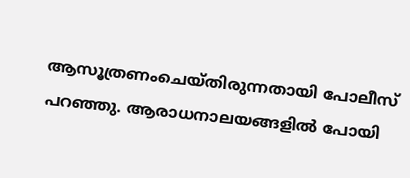ആസൂത്രണംചെയ്തിരുന്നതായി പോലീസ് പറഞ്ഞു. ആരാധനാലയങ്ങളിൽ പോയി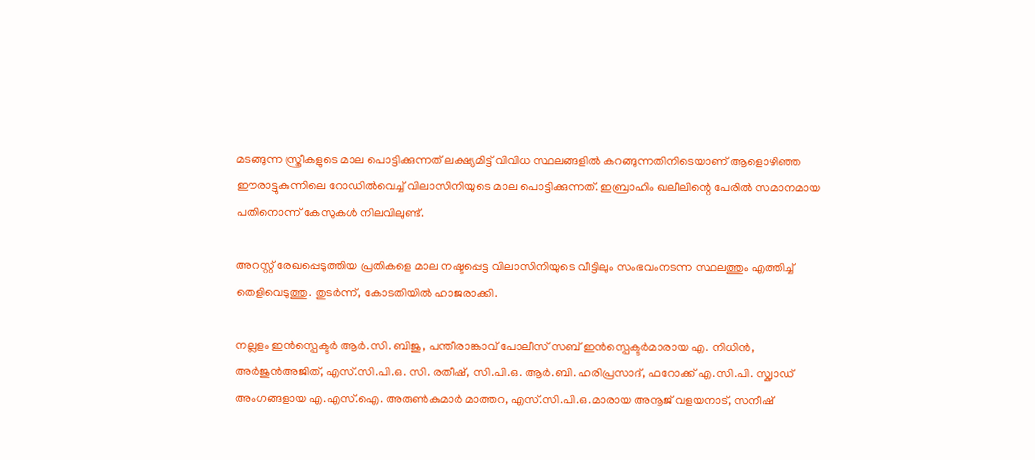മടങ്ങുന്ന സ്ത്രീകളുടെ മാല പൊട്ടിക്കുന്നത് ലക്ഷ്യമിട്ട് വിവിധ സ്ഥലങ്ങളിൽ കറങ്ങുന്നതിനിടെയാണ് ആളൊഴിഞ്ഞ ഈരാട്ടുകുന്നിലെ റോഡിൽവെച്ച് വിലാസിനിയുടെ മാല പൊട്ടിക്കുന്നത്. ഇബ്രാഹിം ഖലീലിന്റെ പേരിൽ സമാനമായ പതിനൊന്ന് കേസുകൾ നിലവിലുണ്ട്.

അറസ്റ്റ് രേഖപ്പെടുത്തിയ പ്രതികളെ മാല നഷ്ടപ്പെട്ട വിലാസിനിയുടെ വീട്ടിലും സംഭവംനടന്ന സ്ഥലത്തും എത്തിച്ച് തെളിവെടുത്തു. തുടർന്ന്, കോടതിയിൽ ഹാജരാക്കി.

നല്ലളം ഇൻസ്പെക്ടർ ആർ.സി. ബിജു, പന്തീരാങ്കാവ് പോലീസ് സബ് ഇൻസ്പെക്ടർമാരായ എ. നിധിൻ, അർജുൻഅജിത്, എസ്.സി.പി.ഒ. സി. രതീഷ്, സി.പി.ഒ. ആർ.ബി. ഹരിപ്രസാദ്, ഫറോക്ക് എ.സി.പി. സ്ക്വാഡ് അംഗങ്ങളായ എ.എസ്.ഐ. അരുൺകുമാർ മാത്തറ, എസ്.സി.പി.ഒ.മാരായ അനൂജ് വളയനാട്, സനീഷ്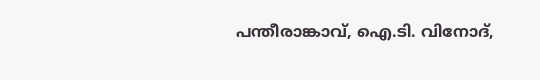പന്തീരാങ്കാവ്, ഐ.ടി. വിനോദ്,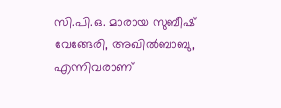സി.പി.ഒ. മാരായ സുബീഷ് വേങ്ങേരി, അഖിൽബാബു, എന്നിവരാണ്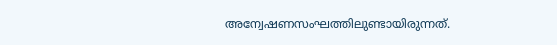അന്വേഷണസംഘത്തിലുണ്ടായിരുന്നത്.